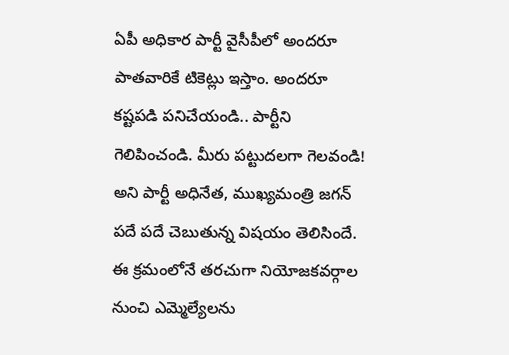ఏపీ అధికార పార్టీ వైసీపీలో అందరూ పాతవారికే టికెట్లు ఇస్తాం. అందరూ కష్టపడి పనిచేయండి.. పార్టీని గెలిపించండి. మీరు పట్టుదలగా గెలవండి! అని పార్టీ అధినేత, ముఖ్యమంత్రి జగన్ పదే పదే చెబుతున్న విషయం తెలిసిందే. ఈ క్రమంలోనే తరచుగా నియోజకవర్గాల నుంచి ఎమ్మెల్యేలను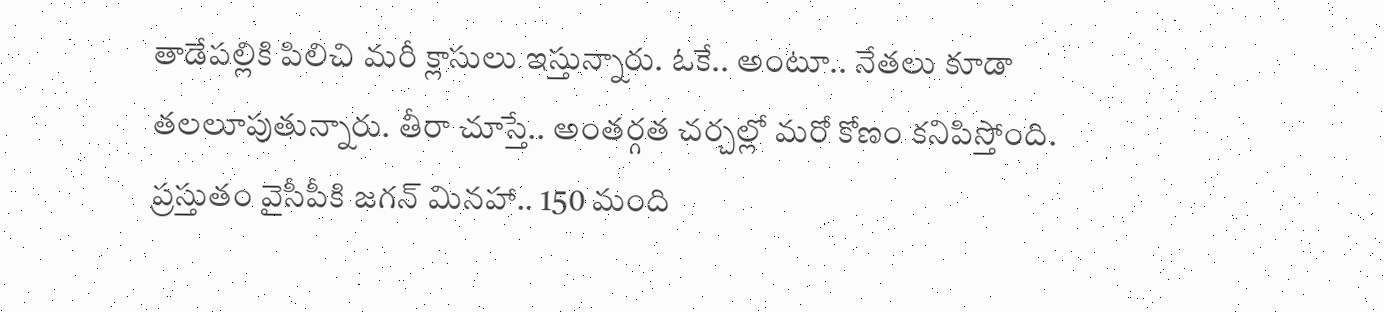తాడేపల్లికి పిలిచి మరీ క్లాసులు ఇస్తున్నారు. ఓకే.. అంటూ.. నేతలు కూడా తలలూపుతున్నారు. తీరా చూస్తే.. అంతర్గత చర్చల్లో మరో కోణం కనిపిస్తోంది.
ప్రస్తుతం వైసీపీకి జగన్ మినహా.. 150 మంది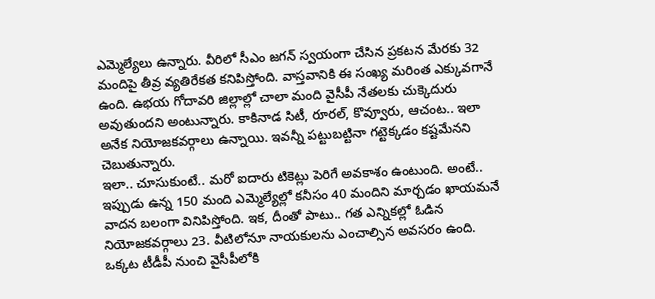ఎమ్మెల్యేలు ఉన్నారు. వీరిలో సీఎం జగన్ స్వయంగా చేసిన ప్రకటన మేరకు 32 మందిపై తీవ్ర వ్యతిరేకత కనిపిస్తోంది. వాస్తవానికి ఈ సంఖ్య మరింత ఎక్కువగానే ఉంది. ఉభయ గోదావరి జిల్లాల్లో చాలా మంది వైసీపీ నేతలకు చుక్కెదురు అవుతుందని అంటున్నారు. కాకినాడ సిటీ, రూరల్, కొవ్వూరు, ఆచంట.. ఇలా అనేక నియోజకవర్గాలు ఉన్నాయి. ఇవన్నీ పట్టుబట్టినా గట్టెక్కడం కష్టమేనని చెబుతున్నారు.
ఇలా.. చూసుకుంటే.. మరో ఐదారు టికెట్లు పెరిగే అవకాశం ఉంటుంది. అంటే.. ఇప్పుడు ఉన్న 150 మంది ఎమ్మెల్యేల్లో కనీసం 40 మందిని మార్చడం ఖాయమనే వాదన బలంగా వినిపిస్తోంది. ఇక, దీంతో పాటు.. గత ఎన్నికల్లో ఓడిన నియోజకవర్గాలు 23. వీటిలోనూ నాయకులను ఎంచాల్సిన అవసరం ఉంది. ఒక్కట టీడీపీ నుంచి వైసీపీలోకి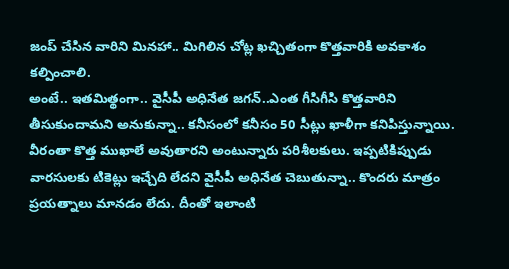జంప్ చేసిన వారిని మినహా.. మిగిలిన చోట్ల ఖచ్చితంగా కొత్తవారికి అవకాశం కల్పించాలి.
అంటే.. ఇతమిత్థంగా.. వైసీపీ అధినేత జగన్..ఎంత గీసిగీసి కొత్తవారిని తీసుకుందామని అనుకున్నా.. కనీసంలో కనీసం 50 సీట్లు ఖాళీగా కనిపిస్తున్నాయి. వీరంతా కొత్త ముఖాలే అవుతారని అంటున్నారు పరిశీలకులు. ఇప్పటికిప్పుడు వారసులకు టికెట్లు ఇచ్చేది లేదని వైసీపీ అధినేత చెబుతున్నా.. కొందరు మాత్రం ప్రయత్నాలు మానడం లేదు. దీంతో ఇలాంటి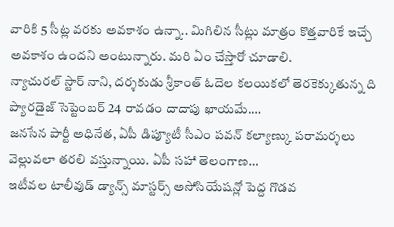వారికి 5 సీట్ల వరకు అవకాశం ఉన్నా.. మిగిలిన సీట్లు మాత్రం కొత్తవారికే ఇచ్చే అవకాశం ఉందని అంటున్నారు. మరి ఏం చేస్తారో చూడాలి.
న్యాచురల్ స్టార్ నాని, దర్శకుడు శ్రీకాంత్ ఓదెల కలయికలో తెరకెక్కుతున్న ది ప్యారడైజ్ సెప్టెంబర్ 24 రావడం దాదాపు ఖాయమే.…
జనసేన పార్టీ అధినేత, ఏపీ డిప్యూటీ సీఎం పవన్ కల్యాణ్కు పరామర్శలు వెల్లువలా తరలి వస్తున్నాయి. ఏపీ సహా తెలంగాణ…
ఇటీవల టాలీవుడ్ డ్యాన్స్ మాస్టర్స్ అసోసియేషన్లో పెద్ద గొడవ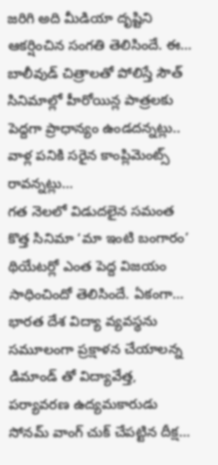జరిగి అది మీడియా దృష్టిని ఆకర్షించిన సంగతి తెలిసిందే. ఈ…
బాలీవుడ్ చిత్రాలతో పోలిస్తే సౌత్ సినిమాల్లో హీరోయిన్ల పాత్రలకు పెద్దగా ప్రాధాన్యం ఉండదన్నట్లు.. వాళ్ల పనికి సరైన కాంప్లిమెంట్స్ రావన్నట్లు…
గత నెలలో విడుదలైన సమంత కొత్త సినిమా ‘మా ఇంటి బంగారం’ థియేటర్లో ఎంత పెద్ద విజయం సాధించిందో తెలిసిందే. ఏకంగా…
భారత దేశ విద్యా వ్యవస్థను సమూలంగా ప్రక్షాళన చేయాలన్న డిమాండ్ తో విద్యావేత్త, పర్యావరణ ఉద్యమకారుడు సోనమ్ వాంగ్ చుక్ చేపట్టిన దీక్ష…